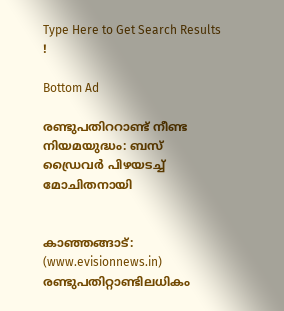Type Here to Get Search Results !

Bottom Ad

രണ്ടുപതിററാണ്ട് നീണ്ട നിയമയുദ്ധം: ബസ് ഡ്രൈവര്‍ പിഴയടച്ച് മോചിതനായി


കാഞ്ഞങ്ങാട്: (www.evisionnews.in) രണ്ടുപതിറ്റാണ്ടിലധികം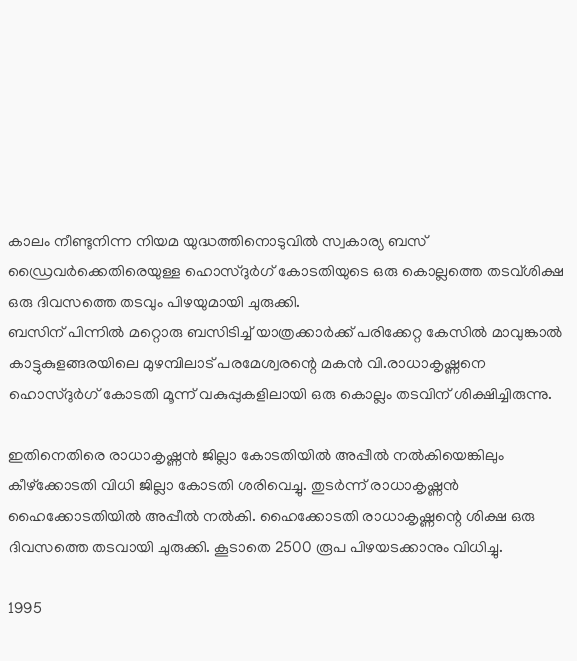കാലം നീണ്ടുനിന്ന നിയമ യുദ്ധത്തിനൊടുവില്‍ സ്വകാര്യ ബസ് ഡ്രൈവര്‍ക്കെതിരെയുള്ള ഹൊസ്ദുര്‍ഗ് കോടതിയുടെ ഒരു കൊല്ലത്തെ തടവ്ശിക്ഷ ഒരു ദിവസത്തെ തടവും പിഴയുമായി ചുരുക്കി.
ബസിന് പിന്നില്‍ മറ്റൊരു ബസിടിച്ച് യാത്രക്കാര്‍ക്ക് പരിക്കേറ്റ കേസില്‍ മാവുങ്കാല്‍ കാട്ടുകുളങ്ങരയിലെ മുഴമ്പിലാട് പരമേശ്വരന്റെ മകന്‍ വി.രാധാകൃഷ്ണനെ ഹൊസ്ദുര്‍ഗ് കോടതി മൂന്ന് വകുപ്പുകളിലായി ഒരു കൊല്ലം തടവിന് ശിക്ഷിച്ചിരുന്നു.

ഇതിനെതിരെ രാധാകൃഷ്ണന്‍ ജില്ലാ കോടതിയില്‍ അപ്പീല്‍ നല്‍കിയെങ്കിലും കീഴ്‌ക്കോടതി വിധി ജില്ലാ കോടതി ശരിവെച്ചു. തുടര്‍ന്ന് രാധാകൃഷ്ണന്‍ ഹൈക്കോടതിയില്‍ അപ്പീല്‍ നല്‍കി. ഹൈക്കോടതി രാധാകൃഷ്ണന്റെ ശിക്ഷ ഒരു ദിവസത്തെ തടവായി ചുരുക്കി. കൂടാതെ 2500 രൂപ പിഴയടക്കാനും വിധിച്ചു.

1995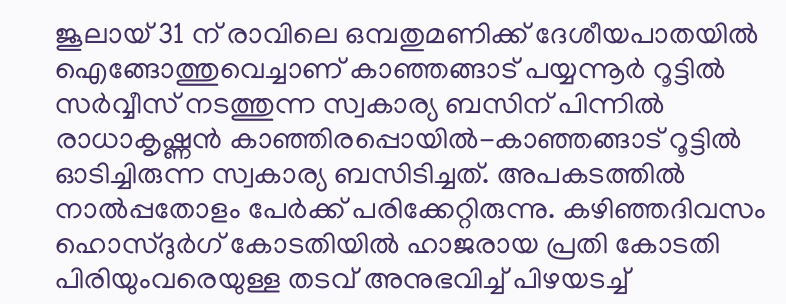ജൂലായ് 31 ന് രാവിലെ ഒമ്പതുമണിക്ക് ദേശീയപാതയില്‍ ഐങ്ങോത്തുവെച്ചാണ് കാഞ്ഞങ്ങാട് പയ്യന്നൂര്‍ റൂട്ടില്‍ സര്‍വ്വീസ് നടത്തുന്ന സ്വകാര്യ ബസിന് പിന്നില്‍ രാധാകൃഷ്ണന്‍ കാഞ്ഞിരപ്പൊയില്‍-കാഞ്ഞങ്ങാട് റൂട്ടില്‍ ഓടിച്ചിരുന്ന സ്വകാര്യ ബസിടിച്ചത്. അപകടത്തില്‍ നാല്‍പ്പതോളം പേര്‍ക്ക് പരിക്കേറ്റിരുന്നു. കഴിഞ്ഞദിവസം ഹൊസ്ദുര്‍ഗ് കോടതിയില്‍ ഹാജരായ പ്രതി കോടതി പിരിയുംവരെയുള്ള തടവ് അനുഭവിച്ച് പിഴയടച്ച്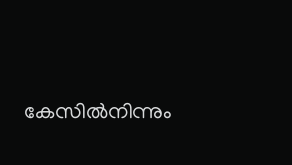കേസില്‍നിന്നും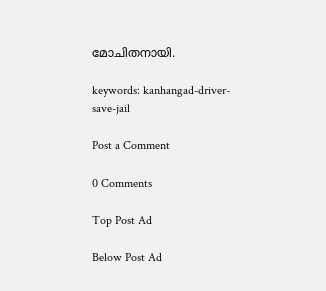മോചിതനായി.

keywords: kanhangad-driver-save-jail

Post a Comment

0 Comments

Top Post Ad

Below Post Ad